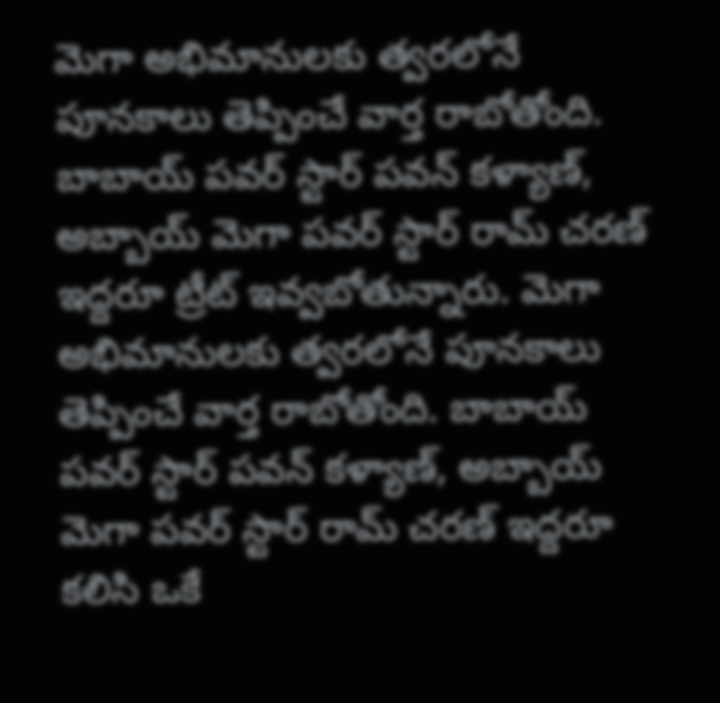మెగా అభిమానులకు త్వరలోనే పూనకాలు తెప్పించే వార్త రాబోతోంది. బాబాయ్ పవర్ స్టార్ పవన్ కళ్యాణ్, అబ్బాయ్ మెగా పవర్ స్టార్ రామ్ చరణ్ ఇద్దరూ ట్రీట్ ఇవ్వబోతున్నారు. మెగా అభిమానులకు త్వరలోనే పూనకాలు తెప్పించే వార్త రాబోతోంది. బాబాయ్ పవర్ స్టార్ పవన్ కళ్యాణ్, అబ్బాయ్ మెగా పవర్ స్టార్ రామ్ చరణ్ ఇద్దరూ కలిసి ఒకే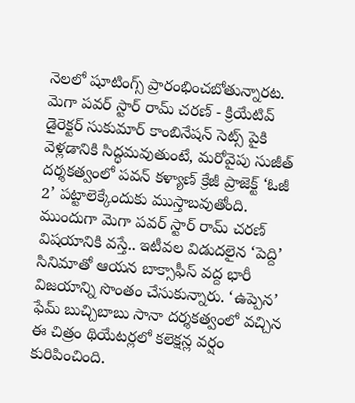నెలలో షూటింగ్స్ ప్రారంభించబోతున్నారట. మెగా పవర్ స్టార్ రామ్ చరణ్ - క్రియేటివ్ డైరెక్టర్ సుకుమార్ కాంబినేషన్ సెట్స్ పైకి వెళ్లడానికి సిద్ధమవుతుంటే, మరోవైపు సుజీత్ దర్శకత్వంలో పవన్ కళ్యాణ్ క్రేజీ ప్రాజెక్ట్ ‘ఓజీ 2’ పట్టాలెక్కేందుకు ముస్తాబవుతోంది. ముందుగా మెగా పవర్ స్టార్ రామ్ చరణ్ విషయానికి వస్తే.. ఇటీవల విడుదలైన ‘పెద్ది’ సినిమాతో ఆయన బాక్సాఫీస్ వద్ద భారీ విజయాన్ని సొంతం చేసుకున్నారు. ‘ఉప్పెన’ ఫేమ్ బుచ్చిబాబు సానా దర్శకత్వంలో వచ్చిన ఈ చిత్రం థియేటర్లలో కలెక్షన్ల వర్షం కురిపించింది.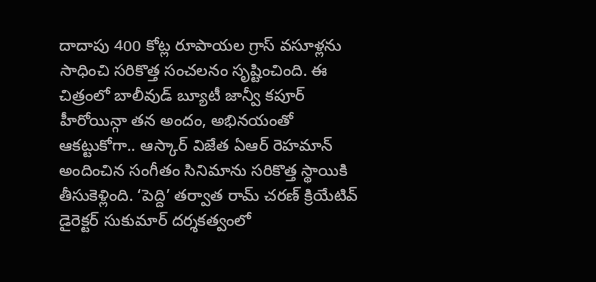దాదాపు 400 కోట్ల రూపాయల గ్రాస్ వసూళ్లను సాధించి సరికొత్త సంచలనం సృష్టించింది. ఈ చిత్రంలో బాలీవుడ్ బ్యూటీ జాన్వీ కపూర్ హీరోయిన్గా తన అందం, అభినయంతో ఆకట్టుకోగా.. ఆస్కార్ విజేత ఏఆర్ రెహమాన్ అందించిన సంగీతం సినిమాను సరికొత్త స్థాయికి తీసుకెళ్లింది. ‘పెద్ది’ తర్వాత రామ్ చరణ్ క్రియేటివ్ డైరెక్టర్ సుకుమార్ దర్శకత్వంలో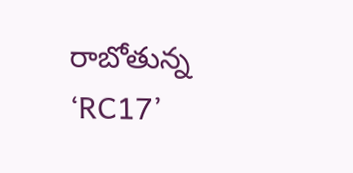రాబోతున్న ‘RC17’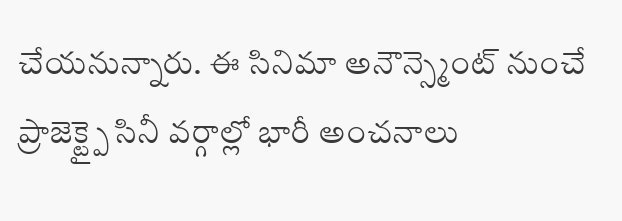చేయనున్నారు. ఈ సినిమా అనౌన్స్మెంట్ నుంచే ప్రాజెక్ట్పై సినీ వర్గాల్లో భారీ అంచనాలు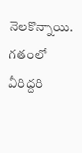నెలకొన్నాయి. గతంలో వీరిద్దరి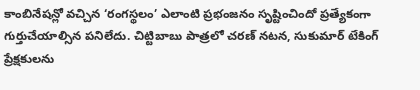కాంబినేషన్లో వచ్చిన ‘రంగస్థలం’ ఎలాంటి ప్రభంజనం సృష్టించిందో ప్రత్యేకంగా గుర్తుచేయాల్సిన పనిలేదు. చిట్టిబాబు పాత్రలో చరణ్ నటన, సుకుమార్ టేకింగ్ ప్రేక్షకులను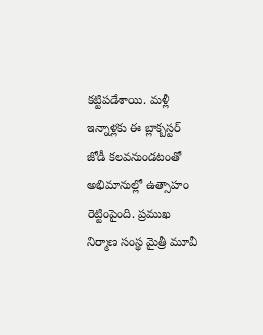కట్టిపడేశాయి. మళ్లీ ఇన్నాళ్లకు ఈ బ్లాక్బస్టర్ జోడీ కలవనుండటంతో అభిమానుల్లో ఉత్సాహం రెట్టింపైంది. ప్రముఖ నిర్మాణ సంస్థ మైత్రీ మూవీ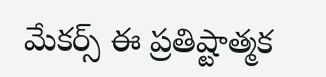మేకర్స్ ఈ ప్రతిష్టాత్మక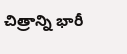చిత్రాన్ని భారీ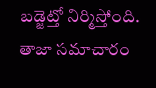బడ్జెట్తో నిర్మిస్తోంది. తాజా సమాచారం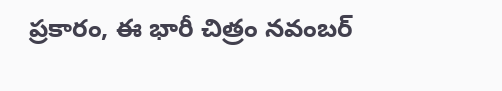ప్రకారం, ఈ భారీ చిత్రం నవంబర్